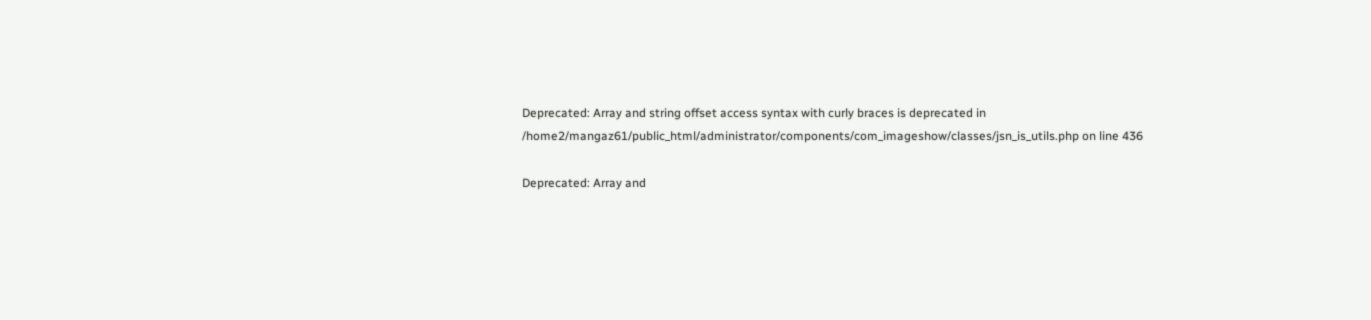Deprecated: Array and string offset access syntax with curly braces is deprecated in /home2/mangaz61/public_html/administrator/components/com_imageshow/classes/jsn_is_utils.php on line 436

Deprecated: Array and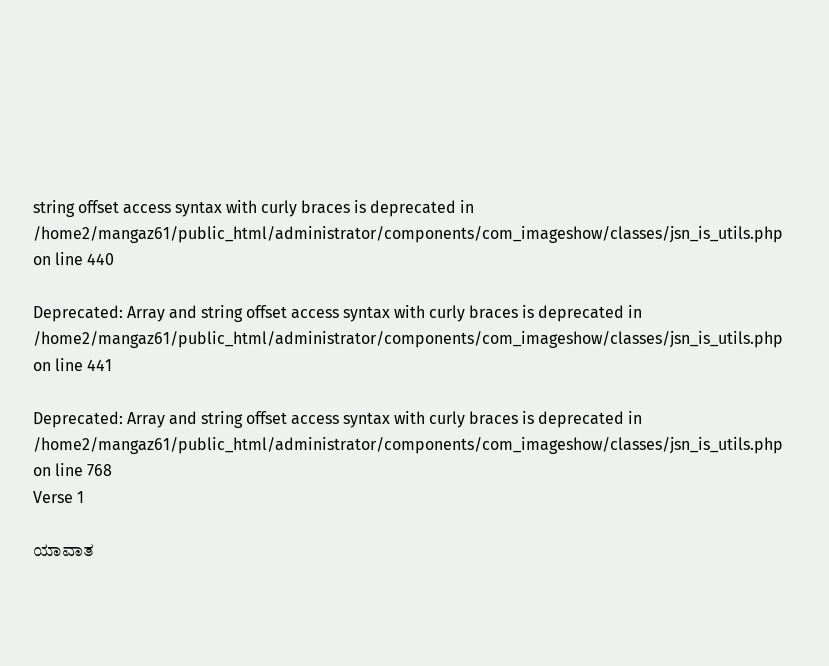string offset access syntax with curly braces is deprecated in /home2/mangaz61/public_html/administrator/components/com_imageshow/classes/jsn_is_utils.php on line 440

Deprecated: Array and string offset access syntax with curly braces is deprecated in /home2/mangaz61/public_html/administrator/components/com_imageshow/classes/jsn_is_utils.php on line 441

Deprecated: Array and string offset access syntax with curly braces is deprecated in /home2/mangaz61/public_html/administrator/components/com_imageshow/classes/jsn_is_utils.php on line 768
Verse 1

ಯಾವಾತ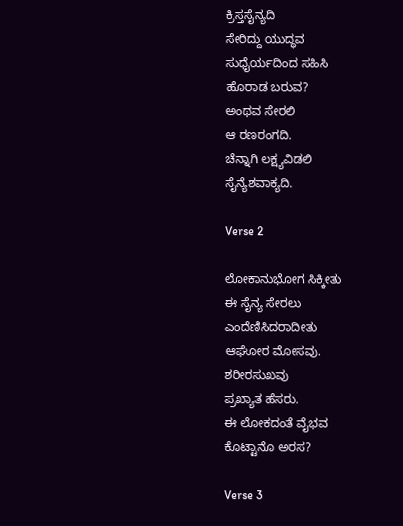ಕ್ರಿಸ್ತಸೈನ್ಯದಿ
ಸೇರಿದ್ದು ಯುದ್ಧವ
ಸುಧೈರ್ಯದಿಂದ ಸಹಿಸಿ
ಹೊರಾಡ ಬರುವ?
ಅಂಥವ ಸೇರಲಿ
ಆ ರಣರಂಗದಿ.
ಚೆನ್ನಾಗಿ ಲಕ್ಷ್ಯವಿಡಲಿ
ಸೈನ್ಯೆಶವಾಕ್ಯದಿ.

Verse 2

ಲೋಕಾನುಭೋಗ ಸಿಕ್ಕೀತು
ಈ ಸೈನ್ಯ ಸೇರಲು
ಎಂದೆಣಿಸಿದರಾದೀತು
ಆಘೋರ ಮೋಸವು.
ಶರೀರಸುಖವು
ಪ್ರಖ್ಯಾತ ಹೆಸರು.
ಈ ಲೋಕದಂತೆ ವೈಭವ
ಕೊಟ್ಟಾನೊ ಅರಸ?

Verse 3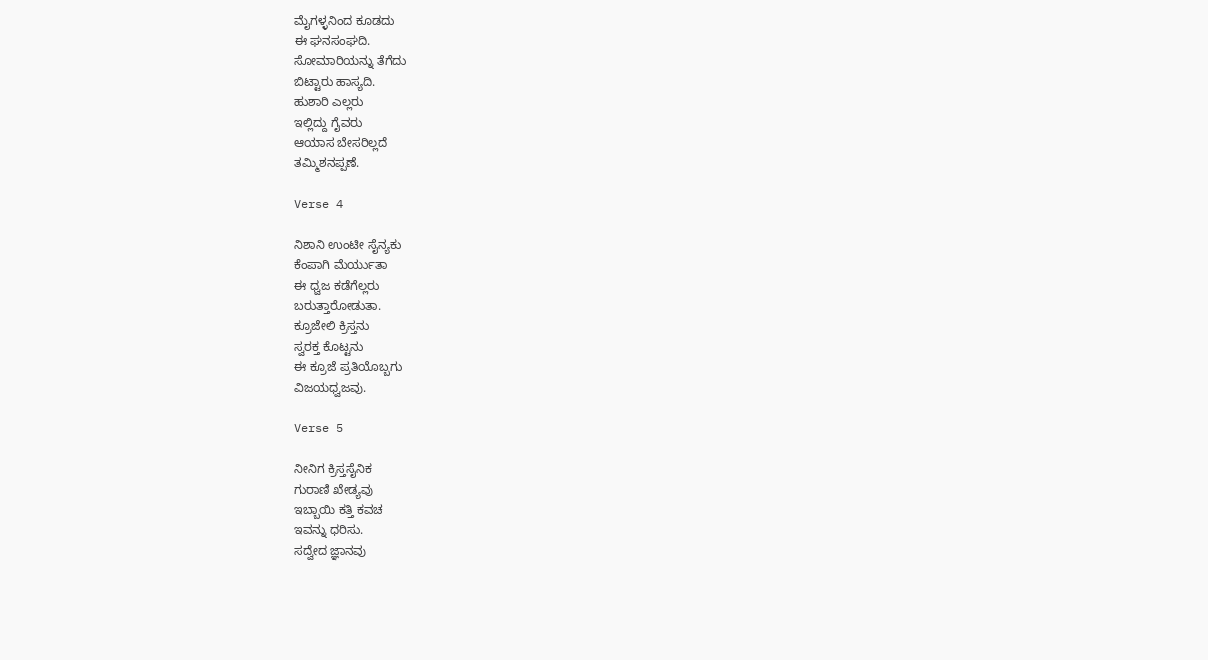ಮೈಗಳ್ಳನಿಂದ ಕೂಡದು
ಈ ಘನಸಂಘದಿ.
ಸೋಮಾರಿಯನ್ನು ತೆಗೆದು
ಬಿಟ್ಟಾರು ಹಾಸ್ಯದಿ.
ಹುಶಾರಿ ಎಲ್ಲರು
ಇಲ್ಲಿದ್ದು ಗೈವರು
ಆಯಾಸ ಬೇಸರಿಲ್ಲದೆ
ತಮ್ಮಿಶನಪ್ಪಣೆ.

Verse 4

ನಿಶಾನಿ ಉಂಟೀ ಸೈನ್ಯಕು
ಕೆಂಪಾಗಿ ಮೆರ್ಯುತಾ
ಈ ಧ್ವಜ ಕಡೆಗೆಲ್ಲರು
ಬರುತ್ತಾರೋಡುತಾ.
ಕ್ರೂಜೇಲಿ ಕ್ರಿಸ್ತನು
ಸ್ವರಕ್ತ ಕೊಟ್ಟನು
ಈ ಕ್ರೂಜೆ ಪ್ರತಿಯೊಬ್ಬಗು
ವಿಜಯಧ್ವಜವು.

Verse 5

ನೀನಿಗ ಕ್ರಿಸ್ತಸೈನಿಕ
ಗುರಾಣಿ ಖೇಡ್ಯವು
ಇಬ್ಬಾಯಿ ಕತ್ತಿ ಕವಚ
ಇವನ್ನು ಧರಿಸು.
ಸದ್ವೇದ ಜ್ಞಾನವು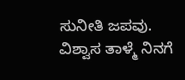ಸುನೀತಿ ಜಪವು.
ವಿಶ್ವಾಸ ತಾಳ್ಮೆ ನಿನಗೆ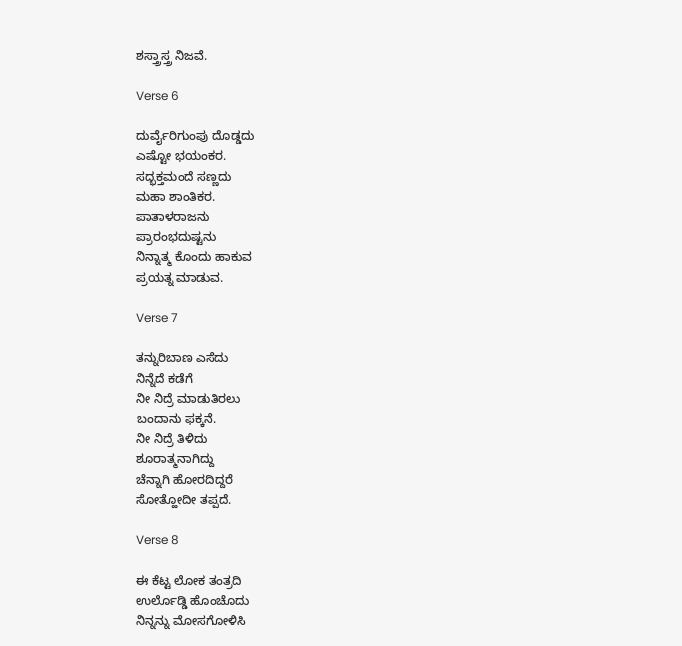ಶಸ್ತ್ರಾಸ್ತ್ರ ನಿಜವೆ.

Verse 6

ದುರ್ವೈರಿಗುಂಪು ದೊಡ್ಡದು
ಎಷ್ಟೋ ಭಯಂಕರ.
ಸದ್ಭಕ್ತಮಂದೆ ಸಣ್ಣದು
ಮಹಾ ಶಾಂತಿಕರ.
ಪಾತಾಳರಾಜನು
ಪ್ರಾರಂಭದುಷ್ಟನು
ನಿನ್ನಾತ್ಮ ಕೊಂದು ಹಾಕುವ
ಪ್ರಯತ್ನ ಮಾಡುವ.

Verse 7

ತನ್ನುರಿಬಾಣ ಎಸೆದು
ನಿನ್ನೆದೆ ಕಡೆಗೆ
ನೀ ನಿದ್ರೆ ಮಾಡುತಿರಲು
ಬಂದಾನು ಫಕ್ಕನೆ.
ನೀ ನಿದ್ರೆ ತಿಳಿದು
ಶೂರಾತ್ಮನಾಗಿದ್ದು
ಚೆನ್ನಾಗಿ ಹೋರದಿದ್ದರೆ
ಸೋತ್ಹೋದೀ ತಪ್ಪದೆ.

Verse 8

ಈ ಕೆಟ್ಟ ಲೋಕ ತಂತ್ರದಿ
ಉರ್ಲೊಡ್ಡಿ ಹೊಂಚೊದು
ನಿನ್ನನ್ನು ಮೋಸಗೋಳಿಸಿ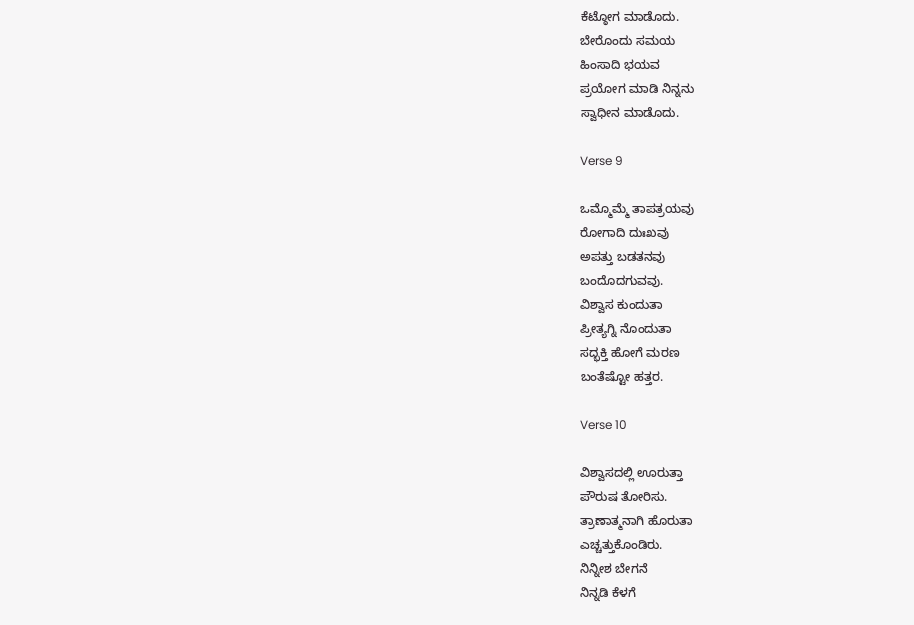ಕೆಟ್ಠೋಗ ಮಾಡೊದು.
ಬೇರೊಂದು ಸಮಯ
ಹಿಂಸಾದಿ ಭಯವ
ಪ್ರಯೋಗ ಮಾಡಿ ನಿನ್ನನು
ಸ್ವಾಧೀನ ಮಾಡೊದು.

Verse 9

ಒಮ್ಮೊಮ್ಮೆ ತಾಪತ್ರಯವು
ರೋಗಾದಿ ದುಃಖವು
ಅಪತ್ತು ಬಡತನವು
ಬಂದೊದಗುವವು.
ವಿಶ್ವಾಸ ಕುಂದುತಾ
ಪ್ರೀತ್ಯಗ್ನಿ ನೊಂದುತಾ
ಸದ್ಭಕ್ತಿ ಹೋಗೆ ಮರಣ
ಬಂತೆಷ್ಟೋ ಹತ್ತರ.

Verse 10

ವಿಶ್ವಾಸದಲ್ಲಿ ಊರುತ್ತಾ
ಪೌರುಷ ತೋರಿಸು.
ತ್ರಾಣಾತ್ಮನಾಗಿ ಹೊರುತಾ
ಎಚ್ಚತ್ತುಕೊಂಡಿರು.
ನಿನ್ನೀಶ ಬೇಗನೆ
ನಿನ್ನಡಿ ಕೆಳಗೆ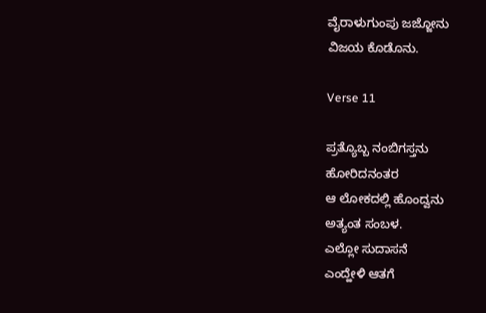ವೈರಾಳುಗುಂಪು ಜಜ್ಜೋನು
ವಿಜಯ ಕೊಡೊನು.

Verse 11

ಪ್ರತ್ಯೊಬ್ಬ ನಂಬಿಗಸ್ತನು
ಹೋರಿದನಂತರ
ಆ ಲೋಕದಲ್ಲಿ ಹೊಂದ್ವನು
ಅತ್ಯಂತ ಸಂಬಳ.
ಎಲ್ಲೋ ಸುದಾಸನೆ
ಎಂದ್ಹೇಳಿ ಆತಗೆ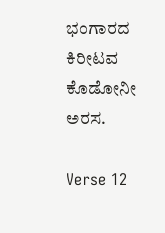ಭಂಗಾರದ ಕಿರೀಟವ
ಕೊಡೋನೀ ಅರಸ.

Verse 12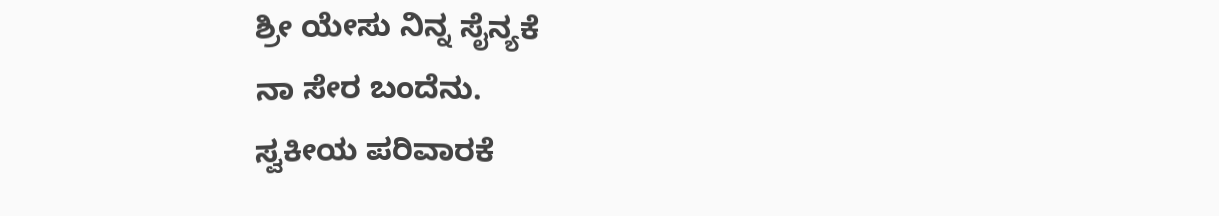ಶ್ರೀ ಯೇಸು ನಿನ್ನ ಸೈನ್ಯಕೆ
ನಾ ಸೇರ ಬಂದೆನು.
ಸ್ವಕೀಯ ಪರಿವಾರಕೆ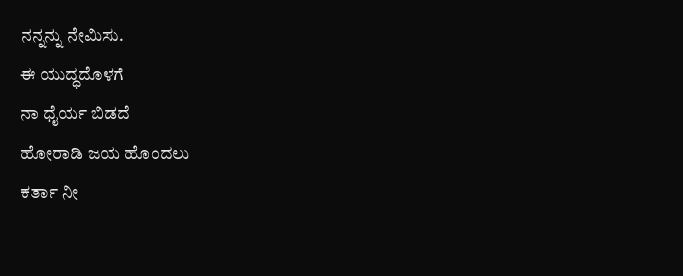ನನ್ನನ್ನು ನೇಮಿಸು.
ಈ ಯುದ್ಧದೊಳಗೆ
ನಾ ಧೈರ್ಯ ಬಿಡದೆ
ಹೋರಾಡಿ ಜಯ ಹೊಂದಲು
ಕರ್ತಾ ನೀ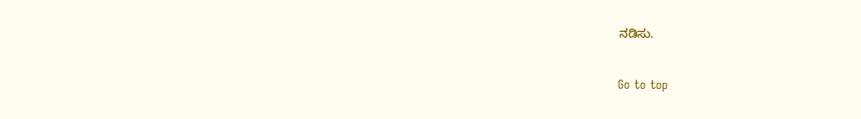ನಡಿಸು.

Go to top